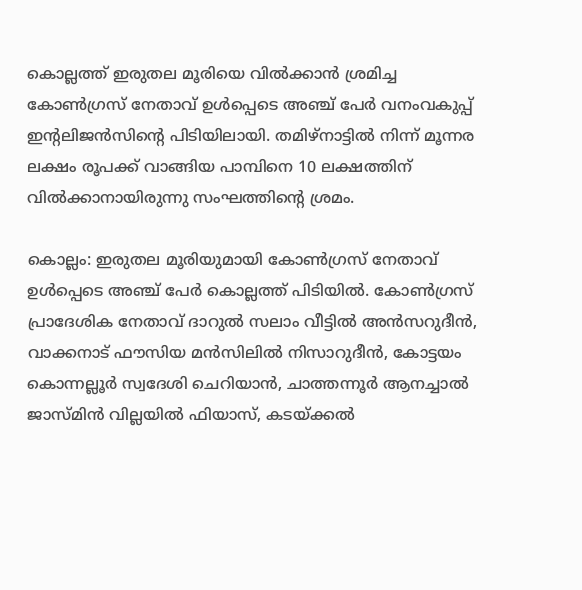കൊല്ലത്ത് ഇരുതല മൂരിയെ വിൽക്കാൻ ശ്രമിച്ച കോൺഗ്രസ് നേതാവ് ഉൾപ്പെടെ അഞ്ച് പേർ വനംവകുപ്പ് ഇന്റലിജൻസിന്റെ പിടിയിലായി. തമിഴ്‌നാട്ടിൽ നിന്ന് മൂന്നര ലക്ഷം രൂപക്ക് വാങ്ങിയ പാമ്പിനെ 10 ലക്ഷത്തിന് വിൽക്കാനായിരുന്നു സംഘത്തിന്റെ ശ്രമം.

കൊല്ലം: ഇരുതല മൂരിയുമായി കോൺഗ്രസ് നേതാവ് ഉൾപ്പെടെ അഞ്ച് പേർ കൊല്ലത്ത് പിടിയിൽ. കോൺഗ്രസ് പ്രാദേശിക നേതാവ് ദാറുൽ സലാം വീട്ടിൽ അൻസറുദീൻ, വാക്കനാട് ഫൗസിയ മൻസിലിൽ നിസാറുദീൻ, കോട്ടയം കൊന്നല്ലൂർ സ്വദേശി ചെറിയാൻ, ചാത്തന്നൂർ ആനച്ചാൽ ജാസ്മിൻ വില്ലയിൽ ഫിയാസ്, കടയ്ക്കൽ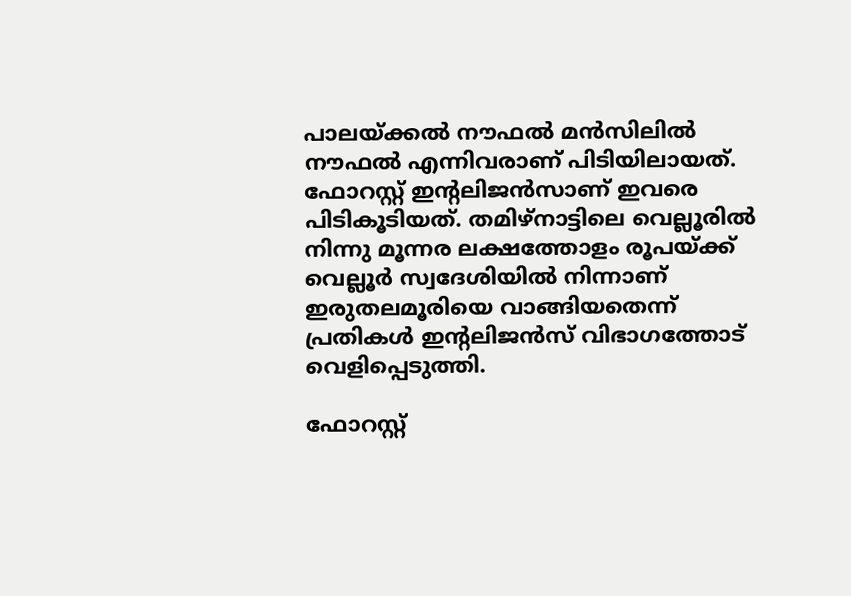പാലയ്ക്കൽ നൗഫൽ മൻസിലിൽ നൗഫൽ എന്നിവരാണ് പിടിയിലായത്. ഫോറസ്റ്റ് ഇന്റലിജൻസാണ് ഇവരെ പിടികൂടിയത്. തമിഴ്നാട്ടിലെ വെല്ലൂരിൽ നിന്നു മൂന്നര ലക്ഷത്തോളം രൂപയ്ക്ക് വെല്ലൂർ സ്വദേശിയിൽ നിന്നാണ് ഇരുതലമൂരിയെ വാങ്ങിയതെന്ന് പ്രതികൾ ഇന്റലിജൻസ് വിഭാഗത്തോട് വെളിപ്പെടുത്തി.

ഫോറസ്റ്റ്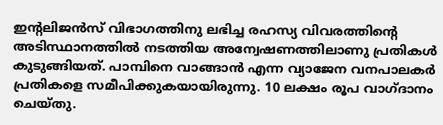ഇന്റലിജൻസ് വിഭാഗത്തിനു ലഭിച്ച രഹസ്യ വിവരത്തിന്റെ അടിസ്ഥാനത്തിൽ നടത്തിയ അന്വേഷണത്തിലാണു പ്രതികൾ കുടുങ്ങിയത്. പാമ്പിനെ വാങ്ങാൻ എന്ന വ്യാജേന വനപാലകർ പ്രതികളെ സമീപിക്കുകയായിരുന്നു. 10 ലക്ഷം രൂപ വാഗ്ദാനം ചെയ്തു.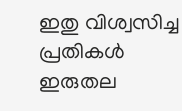ഇതു വിശ്വസിച്ച പ്രതികൾ ഇരുതല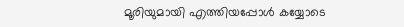മൂരിയുമായി എത്തിയപ്പോൾ കയ്യോടെ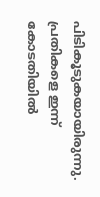പിടികൂടുകയായിരുന്നു. പ്രതികളെ ഇന്ന് കോടതിയിൽ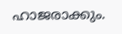ഹാജരാക്കും.